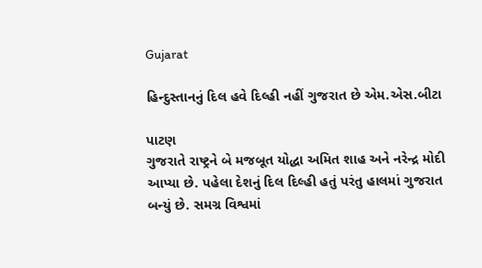Gujarat

હિન્દુસ્તાનનું દિલ હવે દિલ્હી નહીં ગુજરાત છે એમ.એસ.બીટા

પાટણ
ગુજરાતે રાષ્ટ્રને બે મજબૂત યોદ્ધા અમિત શાહ અને નરેન્દ્ર મોદી આપ્યા છે. પહેલા દેશનું દિલ દિલ્હી હતું પરંતુ હાલમાં ગુજરાત બન્યું છે. સમગ્ર વિશ્વમાં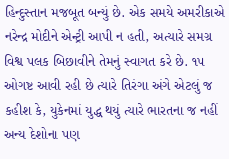હિન્દુસ્તાન મજબૂત બન્યું છે. એક સમયે અમરીકાએ નરેન્દ્ર મોદીને એન્ટ્રી આપી ન હતી, અત્યારે સમગ્ર વિશ્વ પલક બિછાવીને તેમનું સ્વાગત કરે છે. ૧૫ ઓગષ્ટ આવી રહી છે ત્યારે તિરંગા અંગે એટલું જ કહીશ કે, યુકેનમાં યુદ્ધ થયું ત્યારે ભારતના જ નહીં અન્ય દેશોના પણ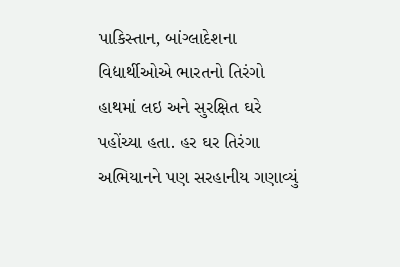પાકિસ્તાન, બાંગ્લાદેશના વિદ્યાર્થીઓએ ભારતનો તિરંગો હાથમાં લઇ અને સુરક્ષિત ઘરે પહોંચ્યા હતા. હર ઘર તિરંગા અભિયાનને પણ સરહાનીય ગણાવ્યું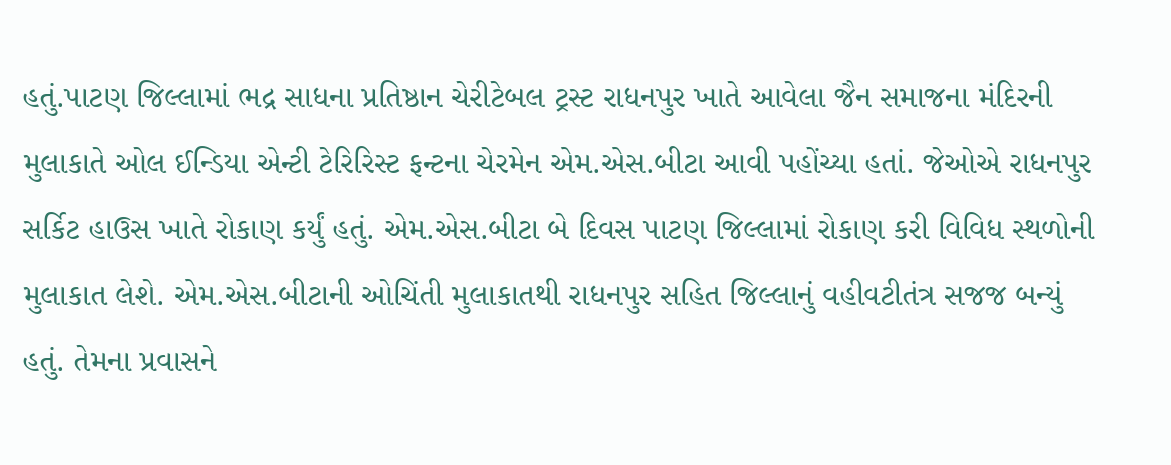હતું.પાટણ જિલ્લામાં ભદ્ર સાધના પ્રતિષ્ઠાન ચેરીટેબલ ટ્રસ્ટ રાધનપુર ખાતે આવેલા જૈન સમાજના મંદિરની મુલાકાતે ઓલ ઈન્ડિયા એન્ટી ટેરિરિસ્ટ ફન્ટના ચેરમેન એમ.એસ.બીટા આવી પહોંચ્યા હતાં. જેઓએ રાધનપુર સર્કિટ હાઉસ ખાતે રોકાણ કર્યું હતું. એમ.એસ.બીટા બે દિવસ પાટણ જિલ્લામાં રોકાણ કરી વિવિધ સ્થળોની મુલાકાત લેશે. એમ.એસ.બીટાની ઓચિંતી મુલાકાતથી રાધનપુર સહિત જિલ્લાનું વહીવટીતંત્ર સજજ બન્યું હતું. તેમના પ્રવાસને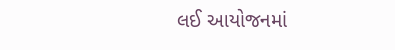લઈ આયોજનમાં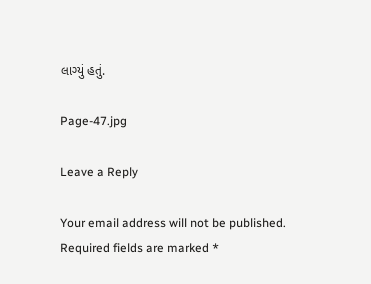લાગ્યું હતું.

Page-47.jpg

Leave a Reply

Your email address will not be published. Required fields are marked *